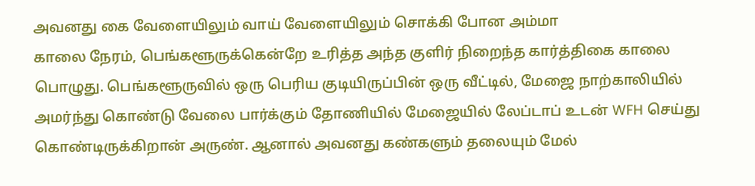அவனது கை வேளையிலும் வாய் வேளையிலும் சொக்கி போன அம்மா
காலை நேரம், பெங்களூருக்கென்றே உரித்த அந்த குளிர் நிறைந்த கார்த்திகை காலை பொழுது. பெங்களூருவில் ஒரு பெரிய குடியிருப்பின் ஒரு வீட்டில், மேஜை நாற்காலியில் அமர்ந்து கொண்டு வேலை பார்க்கும் தோணியில் மேஜையில் லேப்டாப் உடன் WFH செய்து கொண்டிருக்கிறான் அருண். ஆனால் அவனது கண்களும் தலையும் மேல்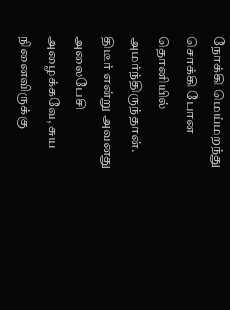நோக்கி மெய்மறந்து சொக்கி போன தொனியில் அமர்ந்திருந்தான். திடீர் என்று அவனது அலைபேசி அழைக்கவே, சுய நினைவிருக்கு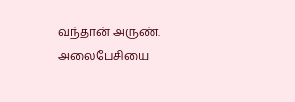வந்தான் அருண். அலைபேசியை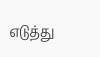எடுத்து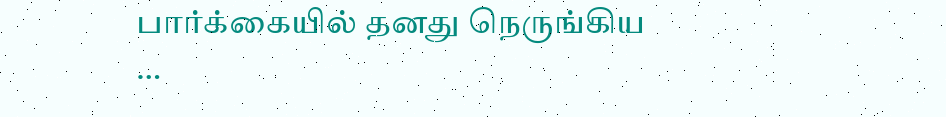பார்க்கையில் தனது நெருங்கிய …